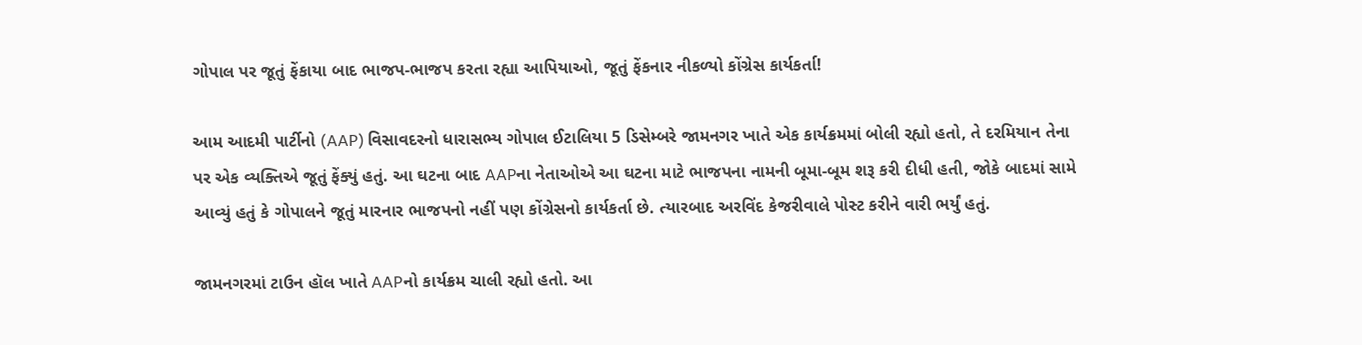ગોપાલ પર જૂતું ફેંકાયા બાદ ભાજપ-ભાજપ કરતા રહ્યા આપિયાઓ, જૂતું ફેંકનાર નીકળ્યો કોંગ્રેસ કાર્યકર્તા!

આમ આદમી પાર્ટીનો (AAP) વિસાવદરનો ધારાસભ્ય ગોપાલ ઈટાલિયા 5 ડિસેમ્બરે જામનગર ખાતે એક કાર્યક્રમમાં બોલી રહ્યો હતો, તે દરમિયાન તેના પર એક વ્યક્તિએ જૂતું ફેંક્યું હતું. આ ઘટના બાદ AAPના નેતાઓએ આ ઘટના માટે ભાજપના નામની બૂમા-બૂમ શરૂ કરી દીધી હતી, જોકે બાદમાં સામે આવ્યું હતું કે ગોપાલને જૂતું મારનાર ભાજપનો નહીં પણ કોંગ્રેસનો કાર્યકર્તા છે. ત્યારબાદ અરવિંદ કેજરીવાલે પોસ્ટ કરીને વારી ભર્યું હતું.

જામનગરમાં ટાઉન હૉલ ખાતે AAPનો કાર્યક્રમ ચાલી રહ્યો હતો. આ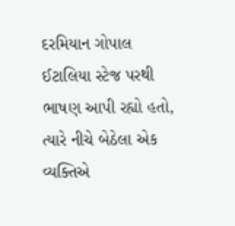દરમિયાન ગોપાલ ઈટાલિયા સ્ટેજ પરથી ભાષણ આપી રહ્યો હતો, ત્યારે નીચે બેઠેલા એક વ્યક્તિએ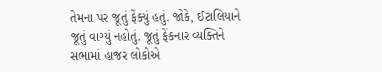તેમના પર જૂતું ફેંક્યું હતું. જોકે, ઈટાલિયાને જૂતું વાગ્યું નહોતું. જૂતું ફેંકનાર વ્યક્તિને સભામાં હાજર લોકોએ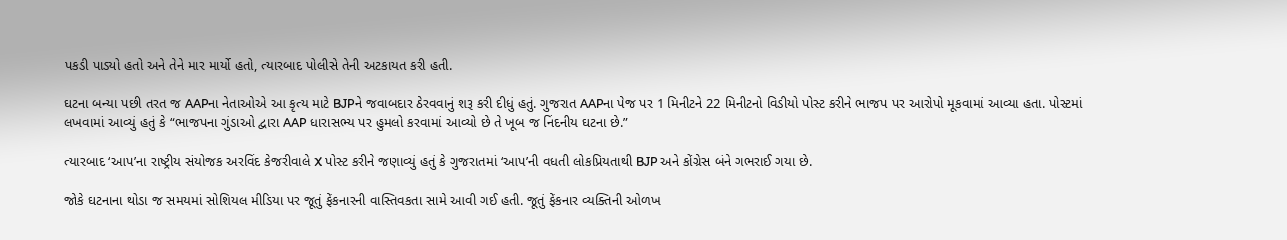પકડી પાડ્યો હતો અને તેને માર માર્યો હતો, ત્યારબાદ પોલીસે તેની અટકાયત કરી હતી.

ઘટના બન્યા પછી તરત જ AAPના નેતાઓએ આ કૃત્ય માટે BJPને જવાબદાર ઠેરવવાનું શરૂ કરી દીધું હતું. ગુજરાત AAPના પેજ પર 1 મિનીટને 22 મિનીટનો વિડીયો પોસ્ટ કરીને ભાજપ પર આરોપો મૂકવામાં આવ્યા હતા. પોસ્ટમાં લખવામાં આવ્યું હતું કે “ભાજપના ગુંડાઓ દ્વારા AAP ધારાસભ્ય પર હુમલો કરવામાં આવ્યો છે તે ખૂબ જ નિંદનીય ઘટના છે.”

ત્યારબાદ ‘આપ’ના રાષ્ટ્રીય સંયોજક અરવિંદ કેજરીવાલે X પોસ્ટ કરીને જણાવ્યું હતું કે ગુજરાતમાં ‘આપ’ની વધતી લોકપ્રિયતાથી BJP અને કોંગ્રેસ બંને ગભરાઈ ગયા છે.

જોકે ઘટનાના થોડા જ સમયમાં સોશિયલ મીડિયા પર જૂતું ફેંકનારની વાસ્તિવકતા સામે આવી ગઈ હતી. જૂતું ફેંકનાર વ્યક્તિની ઓળખ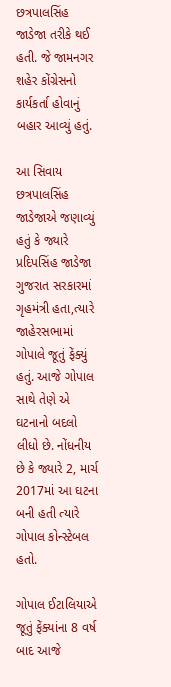છત્રપાલસિંહ જાડેજા તરીકે થઈ હતી. જે જામનગર શહેર કોંગ્રેસનો કાર્યકર્તા હોવાનું બહાર આવ્યું હતું.

આ સિવાય છત્રપાલસિંહ જાડેજાએ જણાવ્યું હતું કે જ્યારે પ્રદિપસિંહ જાડેજા ગુજરાત સરકારમાં ગૃહમંત્રી હતા,ત્યારે જાહેરસભામાં ગોપાલે જૂતું ફેંક્યું હતું. આજે ગોપાલ સાથે તેણે એ ઘટનાનો બદલો લીધો છે. નોંધનીય છે કે જ્યારે 2, માર્ચ 2017માં આ ઘટના બની હતી ત્યારે ગોપાલ કોન્સ્ટેબલ હતો.

ગોપાલ ઈટાલિયાએ જૂતું ફેંક્યાંના 8 વર્ષ બાદ આજે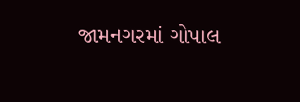જામનગરમાં ગોપાલ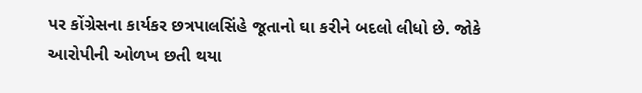પર કોંગ્રેસના કાર્યકર છત્રપાલસિંહે જૂતાનો ઘા કરીને બદલો લીધો છે. જોકે આરોપીની ઓળખ છતી થયા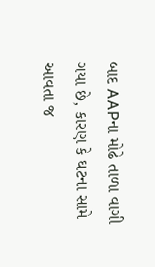બાદ AAPના મોઢે તાળા વાગી ગયા છે, કારણ કે ઘટના સામે આવતા જ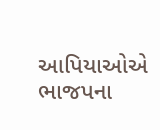આપિયાઓએ ભાજપના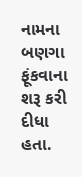નામના બણગા ફૂંકવાના શરૂ કરી દીધા હતા.